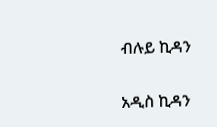ብሉይ ኪዳን

አዲስ ኪዳን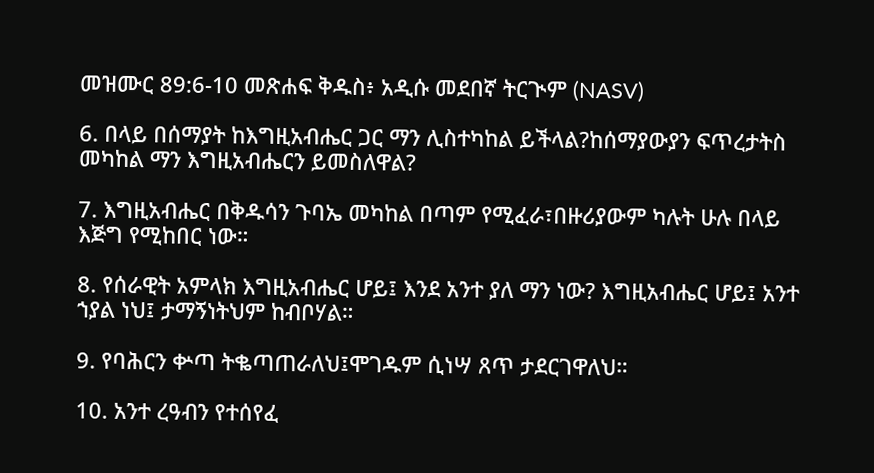መዝሙር 89:6-10 መጽሐፍ ቅዱስ፥ አዲሱ መደበኛ ትርጒም (NASV)

6. በላይ በሰማያት ከእግዚአብሔር ጋር ማን ሊስተካከል ይችላል?ከሰማያውያን ፍጥረታትስ መካከል ማን እግዚአብሔርን ይመስለዋል?

7. እግዚአብሔር በቅዱሳን ጉባኤ መካከል በጣም የሚፈራ፣በዙሪያውም ካሉት ሁሉ በላይ እጅግ የሚከበር ነው።

8. የሰራዊት አምላክ እግዚአብሔር ሆይ፤ እንደ አንተ ያለ ማን ነው? እግዚአብሔር ሆይ፤ አንተ ኀያል ነህ፤ ታማኝነትህም ከብቦሃል።

9. የባሕርን ቍጣ ትቈጣጠራለህ፤ሞገዱም ሲነሣ ጸጥ ታደርገዋለህ።

10. አንተ ረዓብን የተሰየፈ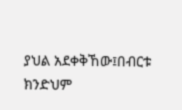ያህል አደቀቅኸው፤በብርቱ ክንድህም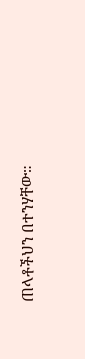ጠላቶችህን በተንሃቸው።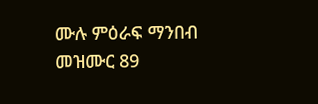ሙሉ ምዕራፍ ማንበብ መዝሙር 89